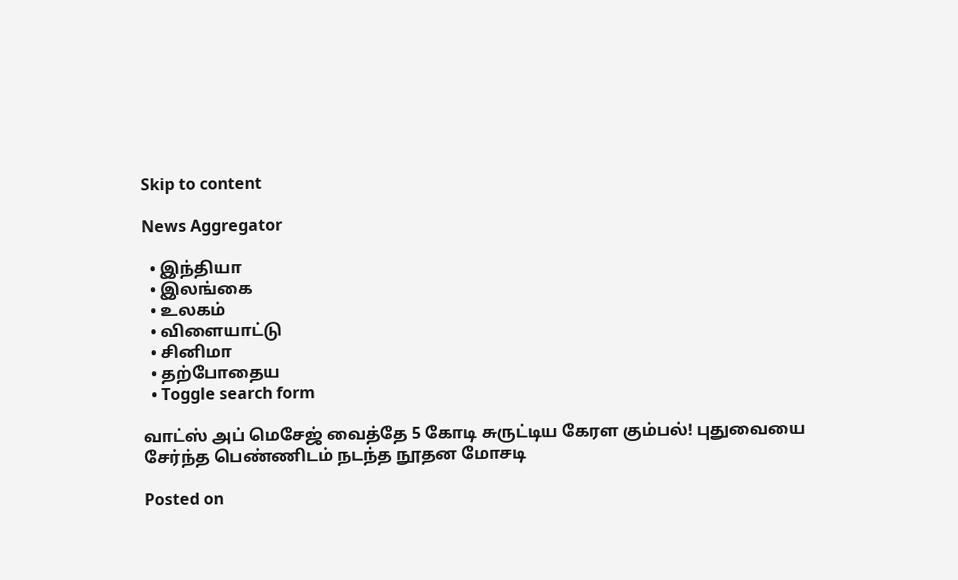Skip to content

News Aggregator

  • இந்தியா
  • இலங்கை
  • உலகம்
  • விளையாட்டு
  • சினிமா
  • தற்போதைய
  • Toggle search form

வாட்ஸ் அப் மெசேஜ் வைத்தே 5 கோடி சுருட்டிய கேரள கும்பல்! புதுவையை சேர்ந்த பெண்ணிடம் நடந்த நூதன மோசடி

Posted on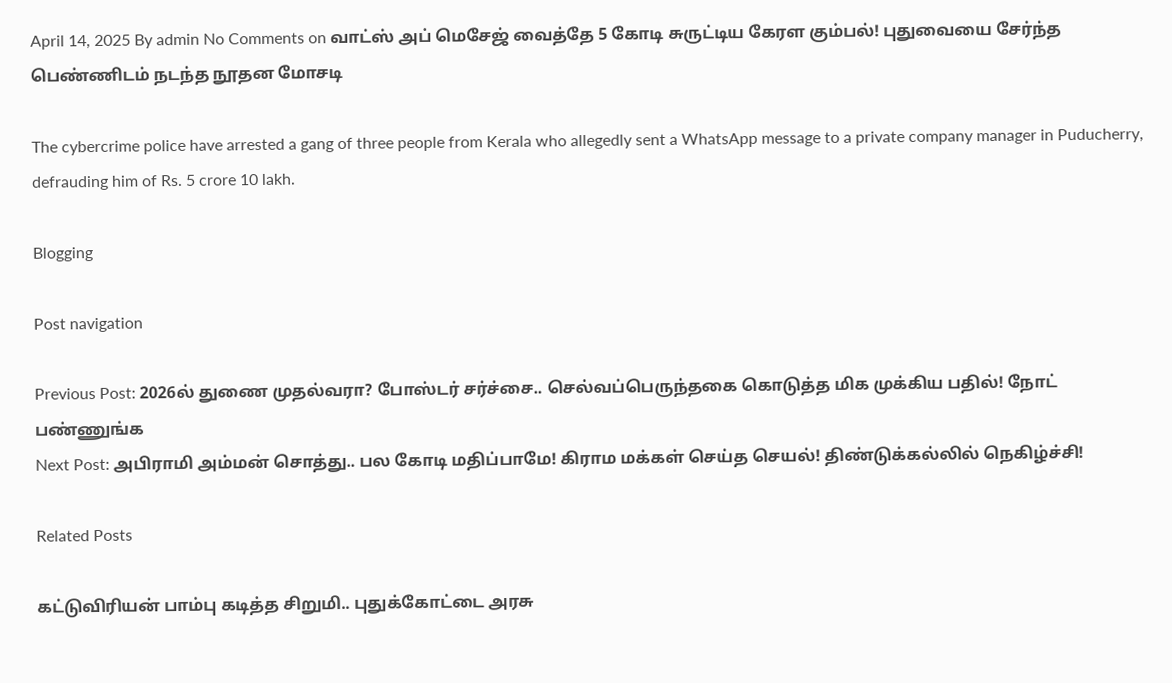April 14, 2025 By admin No Comments on வாட்ஸ் அப் மெசேஜ் வைத்தே 5 கோடி சுருட்டிய கேரள கும்பல்! புதுவையை சேர்ந்த பெண்ணிடம் நடந்த நூதன மோசடி

The cybercrime police have arrested a gang of three people from Kerala who allegedly sent a WhatsApp message to a private company manager in Puducherry, defrauding him of Rs. 5 crore 10 lakh.

Blogging

Post navigation

Previous Post: 2026ல் துணை முதல்வரா? போஸ்டர் சர்ச்சை.. செல்வப்பெருந்தகை கொடுத்த மிக முக்கிய பதில்! நோட் பண்ணுங்க
Next Post: அபிராமி அம்மன் சொத்து.. பல கோடி மதிப்பாமே! கிராம மக்கள் செய்த செயல்! திண்டுக்கல்லில் நெகிழ்ச்சி!

Related Posts

கட்டுவிரியன் பாம்பு கடித்த சிறுமி.. புதுக்கோட்டை அரசு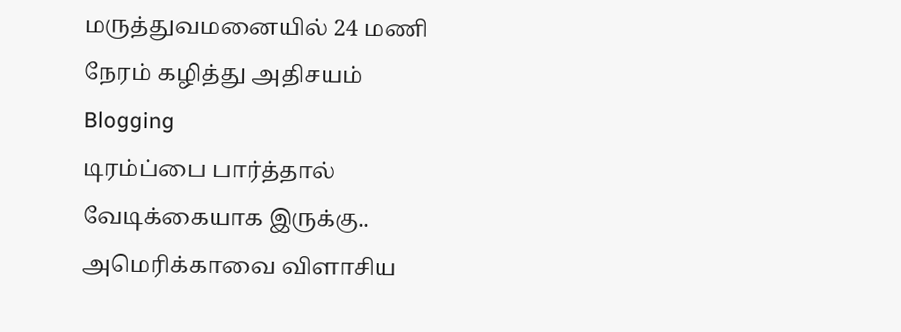மருத்துவமனையில் 24 மணி நேரம் கழித்து அதிசயம் Blogging
டிரம்ப்பை பார்த்தால் வேடிக்கையாக இருக்கு.. அமெரிக்காவை விளாசிய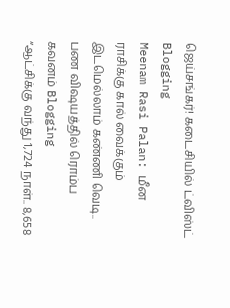ஜெய்சங்கர்! கடைசியில் ட்விஸ்ட் Blogging
Meenam Rasi Palan: மீன ராசிக்கு கால் வைக்கும் இடமெல்லாம் கண்ணி வெடி.. பண விஷயத்தில் ரொம்ப கவனம் Blogging
“ஆட்சிக்கு வந்து 1,724 நாள்.. 8,658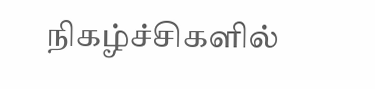நிகழ்ச்சிகளில்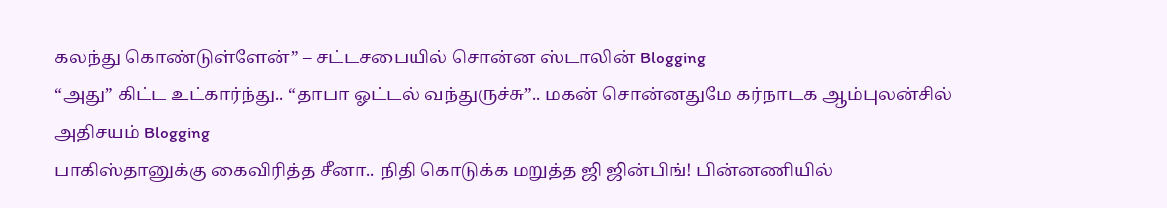கலந்து கொண்டுள்ளேன்” – சட்டசபையில் சொன்ன ஸ்டாலின் Blogging
“அது” கிட்ட உட்கார்ந்து.. “தாபா ஓட்டல் வந்துருச்சு”.. மகன் சொன்னதுமே கர்நாடக ஆம்புலன்சில் அதிசயம் Blogging
பாகிஸ்தானுக்கு கைவிரித்த சீனா.. நிதி கொடுக்க மறுத்த ஜி ஜின்பிங்! பின்னணியில்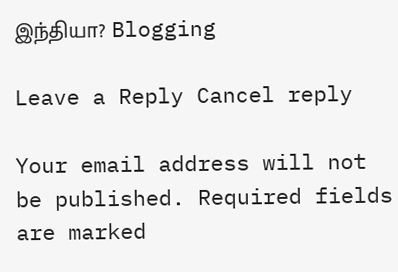இந்தியா? Blogging

Leave a Reply Cancel reply

Your email address will not be published. Required fields are marked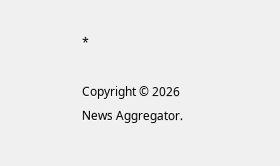*

Copyright © 2026 News Aggregator.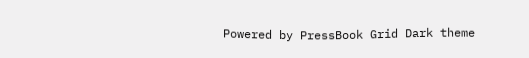Powered by PressBook Grid Dark theme